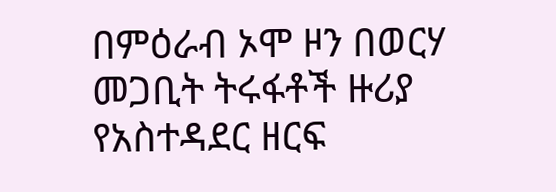በምዕራብ ኦሞ ዞን በወርሃ መጋቢት ትሩፋቶች ዙሪያ የአስተዳደር ዘርፍ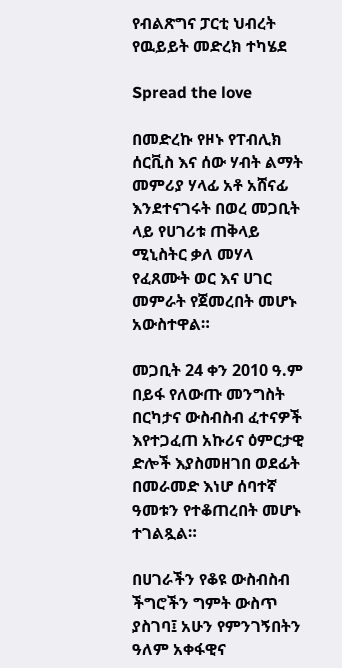የብልጽግና ፓርቲ ህብረት የዉይይት መድረክ ተካሄደ

Spread the love

በመድረኩ የዞኑ የፐብሊክ ሰርቪስ እና ሰው ሃብት ልማት መምሪያ ሃላፊ አቶ አሸናፊ እንደተናገሩት በወረ መጋቢት ላይ የሀገሪቱ ጠቅላይ ሚኒስትር ቃለ መሃላ የፈጸሙት ወር እና ሀገር መምራት የጀመረበት መሆኑ አውስተዋል።

መጋቢት 24 ቀን 2010 ዓ.ም በይፋ የለውጡ መንግስት በርካታና ውስብስብ ፈተናዎች እየተጋፈጠ አኩሪና ዕምርታዊ ድሎች እያስመዘገበ ወደፊት በመራመድ እነሆ ሰባተኛ ዓመቱን የተቆጠረበት መሆኑ ተገልጿል።

በሀገራችን የቆዩ ውስብስብ ችግሮችን ግምት ውስጥ ያስገባ፤ አሁን የምንገኝበትን ዓለም አቀፋዊና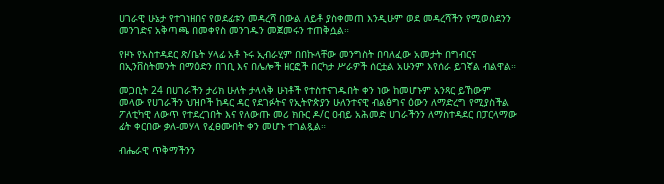ሀገራዊ ሁኔታ የተገነዘበና የወደፊቱን መዳረሻ በውል ለይቶ ያስቀመጠ እንዲሁም ወደ መዳረሻችን የሚወስደንን መንገድና አቅጣጫ በመቀየስ መንገዱን መጀመሩን ተጠቅሷል።

የዞኑ የአስተዳደር ጽ/ቤት ሃላፊ አቶ ኑሩ ኢብራሂም በበኩላቸው መንግስት በባለፈው አመታት በግብርና በኢንቨስትመንት በማዕድን በገቢ እና በሌሎች ዘርፎች በርካታ ሥራዎች ሰርቷል አሁንም እየሰራ ይገኛል ብልዋል።

መጋቢት 24 በሀገራችን ታሪክ ሁለት ታላላቅ ሁነቶች የተስተናገዱበት ቀን ነው ከመሆኑም አንጻር ይኸውም መላው የሀገራችን ህዝቦች ከዳር ዳር የደገፉትና የኢትዮጵያን ሁለንተናዊ ብልፅግና ዕውን ለማድረግ የሚያስችል ፖለቲካዊ ለውጥ የተደረገበት እና የለውጡ መሪ ክቡር ዶ/ር ዐብይ አሕመድ ሀገራችንን ለማስተዳደር በፓርላማው ፊት ቀርበው ቃለ-መሃላ የፈፀሙበት ቀን መሆኑ ተገልጿል።

ብሔራዊ ጥቅማችንን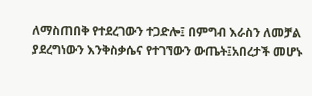ለማስጠበቅ የተደረገውን ተጋድሎ፤ በምግብ እራስን ለመቻል ያደረግነውን እንቅስቃሴና የተገኘውን ውጤት፤አበረታች መሆኑ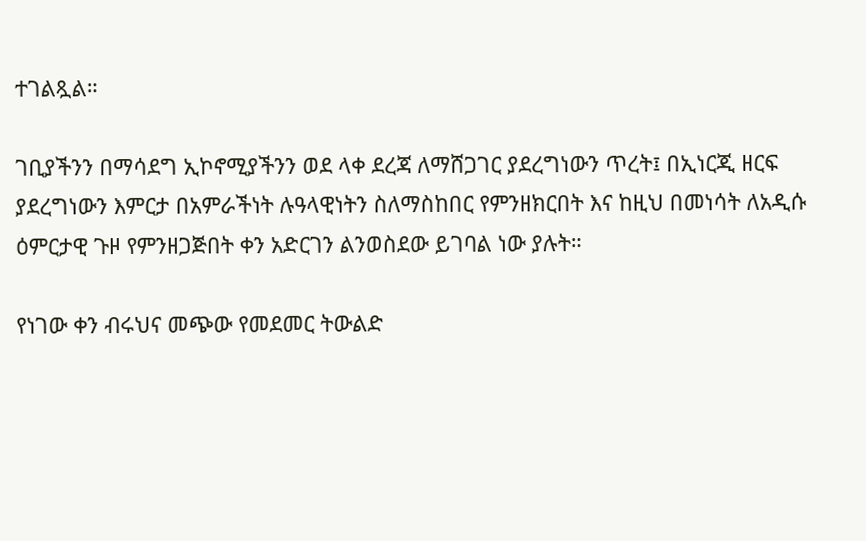ተገልጿል።

ገቢያችንን በማሳደግ ኢኮኖሚያችንን ወደ ላቀ ደረጃ ለማሸጋገር ያደረግነውን ጥረት፤ በኢነርጂ ዘርፍ ያደረግነውን እምርታ በአምራችነት ሉዓላዊነትን ስለማስከበር የምንዘክርበት እና ከዚህ በመነሳት ለአዲሱ ዕምርታዊ ጉዞ የምንዘጋጅበት ቀን አድርገን ልንወስደው ይገባል ነው ያሉት።

የነገው ቀን ብሩህና መጭው የመደመር ትውልድ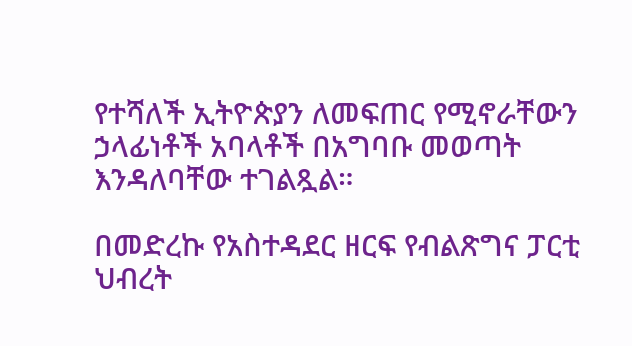የተሻለች ኢትዮጵያን ለመፍጠር የሚኖራቸውን ኃላፊነቶች አባላቶች በአግባቡ መወጣት እንዳለባቸው ተገልጿል።

በመድረኩ የአስተዳደር ዘርፍ የብልጽግና ፓርቲ ህብረት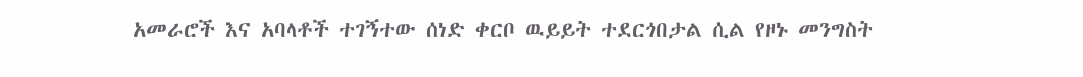አመራሮች እና አባላቶች ተገኝተው ሰነድ ቀርቦ ዉይይት ተደርጎበታል ሲል የዞኑ መንግስት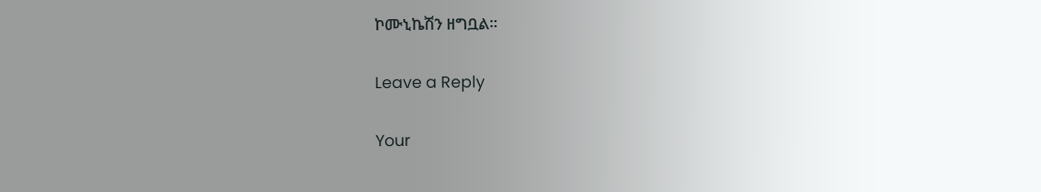ኮሙኒኬሽን ዘግቧል።

Leave a Reply

Your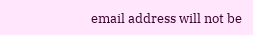email address will not be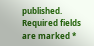published. Required fields are marked *